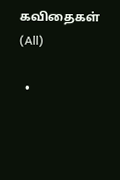கவிதைகள் (All)

  •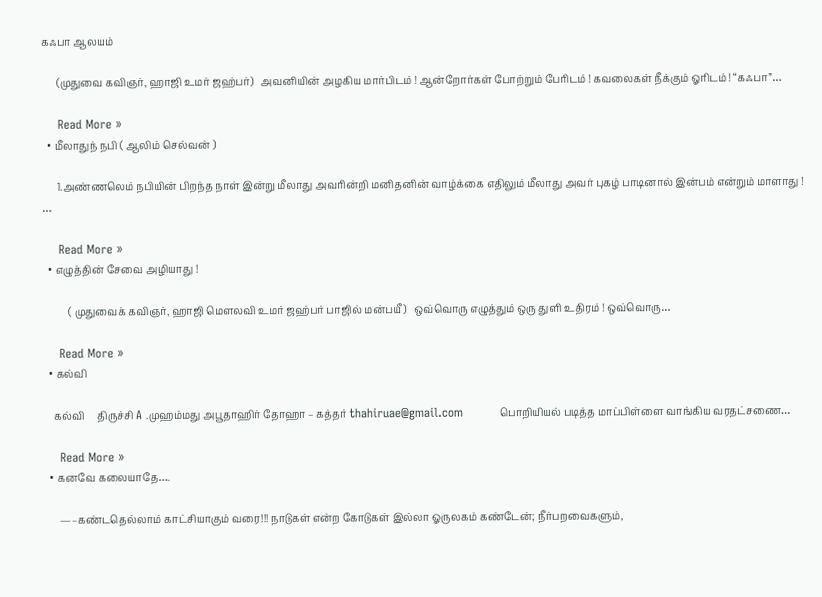கஃபா ஆலயம்

      (முதுவை கவிஞர், ஹாஜி உமர் ஜஹ்பர்)   அவனியின் அழகிய மார்பிடம் ! ஆன்றோர்கள் போற்றும் பேரிடம் ! கவலைகள் நீக்கும் ஓரிடம் ! “கஃபா”…

    Read More »
  • மீலாதுந் நபி ( ஆலிம் செல்வன் )

      1.அண்ணலெம் நபியின் பிறந்த நாள் இன்று மீலாது அவரின்றி மனிதனின் வாழ்க்கை எதிலும் மீலாது அவர் புகழ் பாடினால் இன்பம் என்றும் மாளாது !  …

    Read More »
  • எழுத்தின் சேவை அழியாது !

          ( முதுவைக் கவிஞர், ஹாஜி மௌலவி உமர் ஜஹ்பர் பாஜில் மன்பயீ )   ஒவ்வொரு எழுத்தும் ஒரு துளி உதிரம் ! ஒவ்வொரு…

    Read More »
  • கல்வி

    கல்வி     திருச்சி A .முஹம்மது அபூதாஹிர் தோஹா – கத்தர் thahiruae@gmail.com         பொறியியல் படித்த மாப்பிள்ளை வாங்கிய வரதட்சணை…

    Read More »
  • கனவே கலையாதே….

      —–கண்டதெல்லாம் காட்சியாகும் வரை!!! நாடுகள் என்ற கோடுகள் இல்லா ஓருலகம் கண்டேன்; நீர்பறவைகளும்,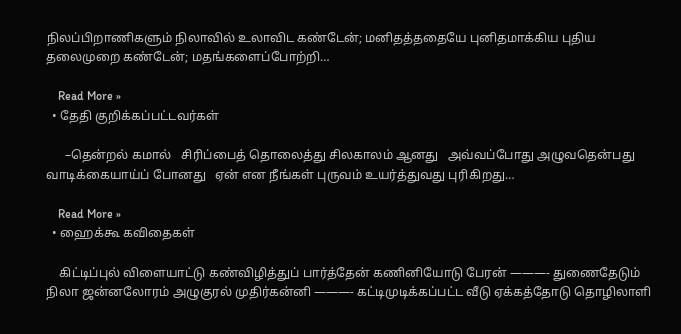நிலப்பிறாணிகளும் நிலாவில் உலாவிட கண்டேன்; மனிதத்ததையே புனிதமாக்கிய புதிய தலைமுறை கண்டேன்; மதங்களைப்போற்றி…

    Read More »
  • தேதி குறிக்கப்பட்டவர்கள்

      –தென்றல் கமால்   சிரிப்பைத் தொலைத்து சிலகாலம் ஆனது   அவ்வப்போது அழுவதென்பது வாடிக்கையாய்ப் போனது   ஏன் என நீங்கள் புருவம் உயர்த்துவது புரிகிறது…

    Read More »
  • ஹைக்கூ கவிதைகள்

    கிட்டிப்புல் விளையாட்டு கண்விழித்துப் பார்த்தேன் கணினியோடு பேரன் ———- துணைதேடும் நிலா ஜன்னலோரம் அழுகுரல் முதிர்கன்னி ———- கட்டிமுடிக்கப்பட்ட வீடு ஏக்கத்தோடு தொழிலாளி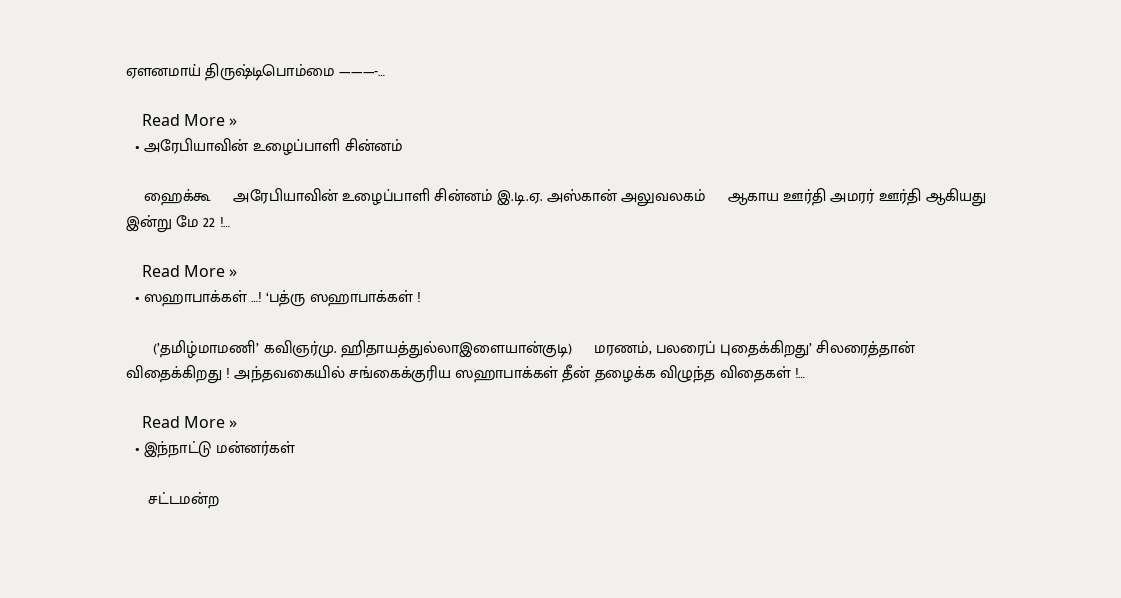ஏளனமாய் திருஷ்டிபொம்மை ———-…

    Read More »
  • அரேபியாவின் உழைப்பாளி சின்னம்

    ஹைக்கூ     அரேபியாவின் உழைப்பாளி சின்னம் இ.டி.ஏ. அஸ்கான் அலுவலகம்     ஆகாய ஊர்தி அமரர் ஊர்தி ஆகியது இன்று மே 22 !…

    Read More »
  • ஸஹாபாக்கள் …! ‘பத்ரு ஸஹாபாக்கள் !

      (’தமிழ்மாமணி’ கவிஞர்மு. ஹிதாயத்துல்லாஇளையான்குடி)     மரணம், பலரைப் புதைக்கிறது’ சிலரைத்தான் விதைக்கிறது ! அந்தவகையில் சங்கைக்குரிய ஸஹாபாக்கள் தீன் தழைக்க விழுந்த விதைகள் !…

    Read More »
  • இந்நாட்டு மன்னர்கள்

     சட்டமன்ற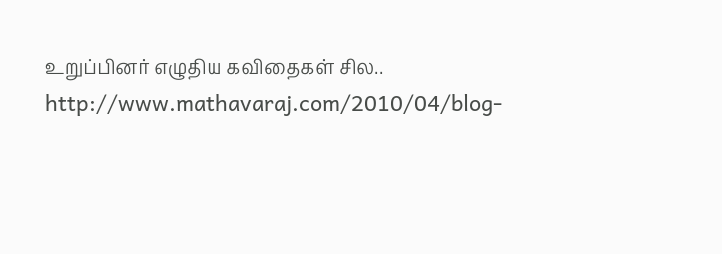உறுப்பினர் எழுதிய கவிதைகள் சில.. http://www.mathavaraj.com/2010/04/blog-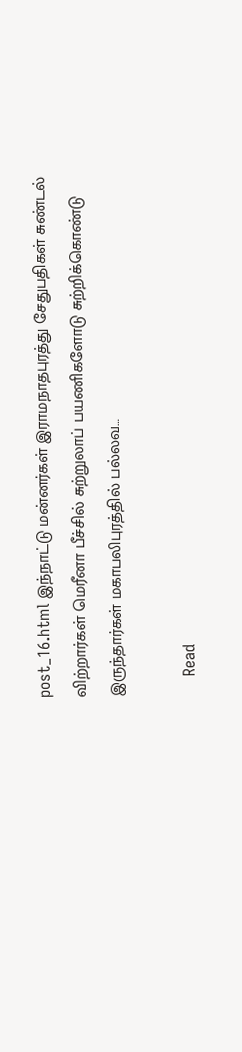post_16.html இந்நாட்டு மன்னர்கள் இராமநாதபுரத்து சேதுபதிகள் சுண்டல் விற்றார்கள் மெரீனா பீச்சில் சுற்றுலாப் பயணிகளோடு சுற்றிக்கொண்டு இருந்தார்கள் மகாபலிபுரத்தில் பல்லவ…

    Read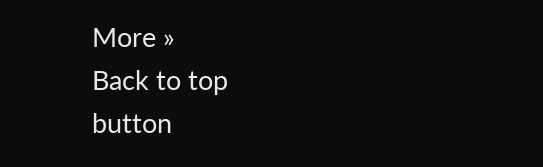More »
Back to top button